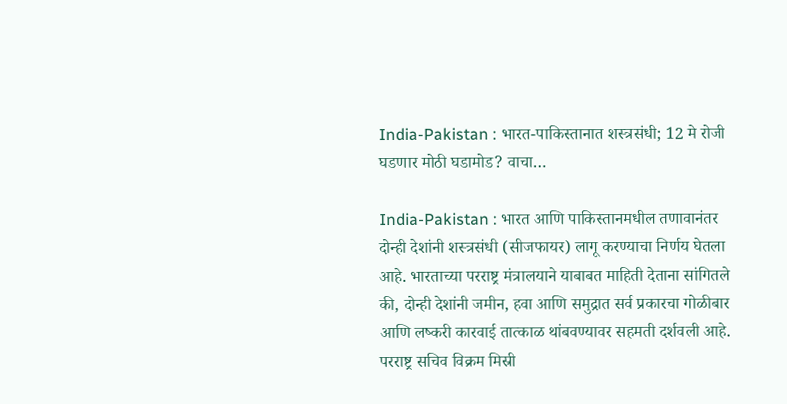India-Pakistan : भारत-पाकिस्तानात शस्त्रसंधी; 12 मे रोजी घडणार मोठी घडामोड? वाचा…

India-Pakistan : भारत आणि पाकिस्तानमधील तणावानंतर दोन्ही देशांनी शस्त्रसंधी (सीजफायर) लागू करण्याचा निर्णय घेतला आहे. भारताच्या परराष्ट्र मंत्रालयाने याबाबत माहिती देताना सांगितले की, दोन्ही देशांनी जमीन, हवा आणि समुद्रात सर्व प्रकारचा गोळीबार आणि लष्करी कारवाई तात्काळ थांबवण्यावर सहमती दर्शवली आहे. परराष्ट्र सचिव विक्रम मिस्री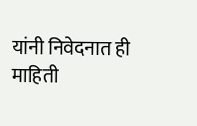यांनी निवेदनात ही माहिती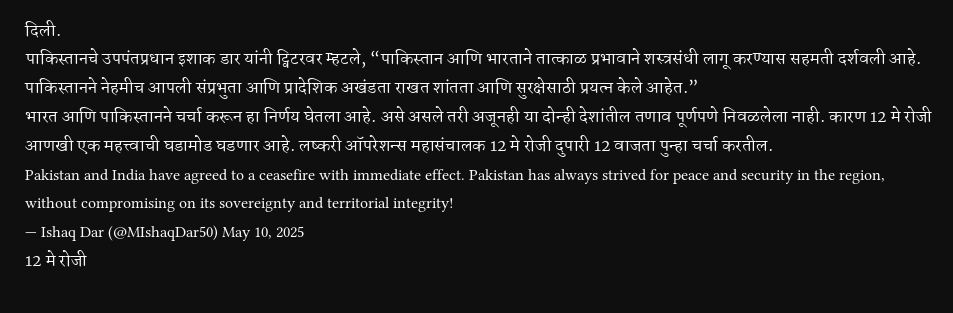दिली.
पाकिस्तानचे उपपंतप्रधान इशाक डार यांनी ट्विटरवर म्हटले, “पाकिस्तान आणि भारताने तात्काळ प्रभावाने शस्त्रसंधी लागू करण्यास सहमती दर्शवली आहे. पाकिस्तानने नेहमीच आपली संप्रभुता आणि प्रादेशिक अखंडता राखत शांतता आणि सुरक्षेसाठी प्रयत्न केले आहेत.”
भारत आणि पाकिस्तानने चर्चा करून हा निर्णय घेतला आहे. असे असले तरी अजूनही या दोन्ही देशांतील तणाव पूर्णपणे निवळलेला नाही. कारण 12 मे रोजी आणखी एक महत्त्वाची घडामोड घडणार आहे. लष्करी ऑपरेशन्स महासंचालक 12 मे रोजी दुपारी 12 वाजता पुन्हा चर्चा करतील.
Pakistan and India have agreed to a ceasefire with immediate effect. Pakistan has always strived for peace and security in the region, without compromising on its sovereignty and territorial integrity!
— Ishaq Dar (@MIshaqDar50) May 10, 2025
12 मे रोजी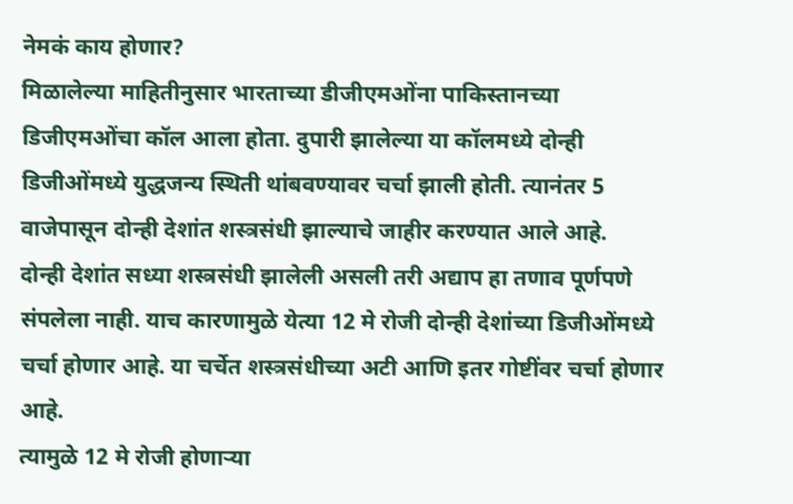नेमकं काय होणार?
मिळालेल्या माहितीनुसार भारताच्या डीजीएमओंना पाकिस्तानच्या डिजीएमओंचा कॉल आला होता. दुपारी झालेल्या या कॉलमध्ये दोन्ही डिजीओंमध्ये युद्धजन्य स्थिती थांबवण्यावर चर्चा झाली होती. त्यानंतर 5 वाजेपासून दोन्ही देशांत शस्त्रसंधी झाल्याचे जाहीर करण्यात आले आहे.
दोन्ही देशांत सध्या शस्त्रसंधी झालेली असली तरी अद्याप हा तणाव पूर्णपणे संपलेला नाही. याच कारणामुळे येत्या 12 मे रोजी दोन्ही देशांच्या डिजीओंमध्ये चर्चा होणार आहे. या चर्चेत शस्त्रसंधीच्या अटी आणि इतर गोष्टींवर चर्चा होणार आहे.
त्यामुळे 12 मे रोजी होणाऱ्या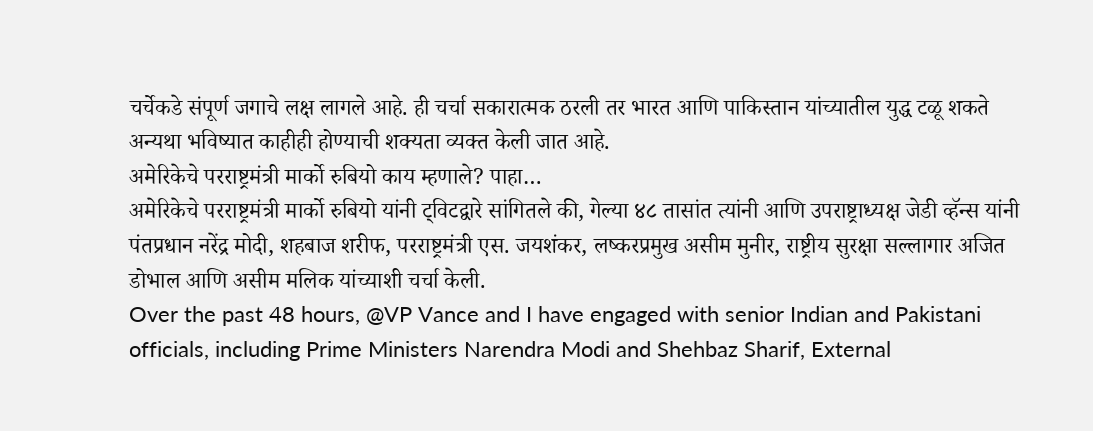चर्चेकडे संपूर्ण जगाचे लक्ष लागले आहे. ही चर्चा सकारात्मक ठरली तर भारत आणि पाकिस्तान यांच्यातील युद्ध टळू शकते अन्यथा भविष्यात काहीही होण्याची शक्यता व्यक्त केली जात आहे.
अमेरिकेचे परराष्ट्रमंत्री मार्को रुबियो काय म्हणाले? पाहा…
अमेरिकेचे परराष्ट्रमंत्री मार्को रुबियो यांनी ट्विटद्वारे सांगितले की, गेल्या ४८ तासांत त्यांनी आणि उपराष्ट्राध्यक्ष जेडी व्हॅन्स यांनी पंतप्रधान नरेंद्र मोदी, शहबाज शरीफ, परराष्ट्रमंत्री एस. जयशंकर, लष्करप्रमुख असीम मुनीर, राष्ट्रीय सुरक्षा सल्लागार अजित डोभाल आणि असीम मलिक यांच्याशी चर्चा केली.
Over the past 48 hours, @VP Vance and I have engaged with senior Indian and Pakistani officials, including Prime Ministers Narendra Modi and Shehbaz Sharif, External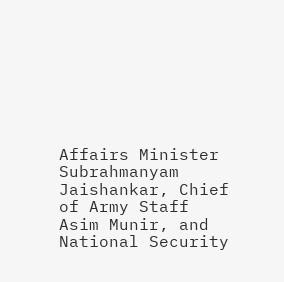Affairs Minister Subrahmanyam Jaishankar, Chief of Army Staff Asim Munir, and National Security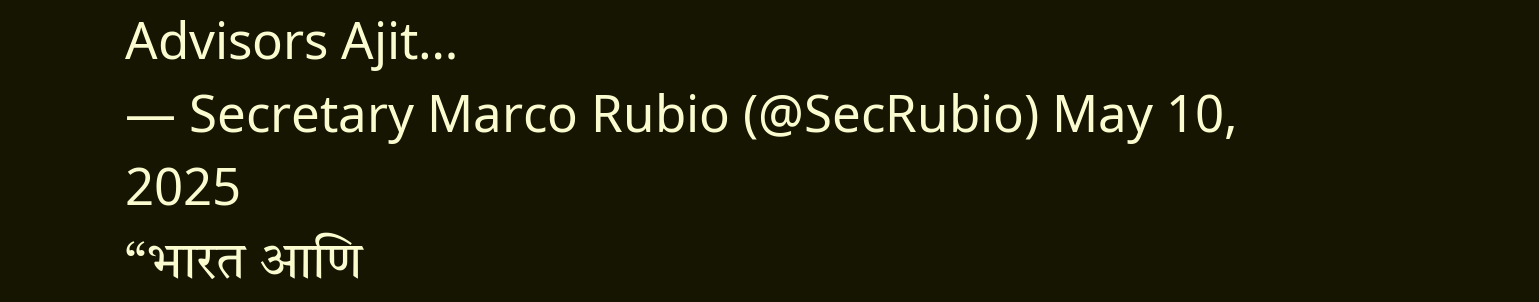Advisors Ajit…
— Secretary Marco Rubio (@SecRubio) May 10, 2025
“भारत आणि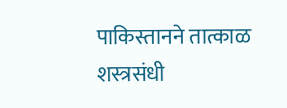पाकिस्तानने तात्काळ शस्त्रसंधी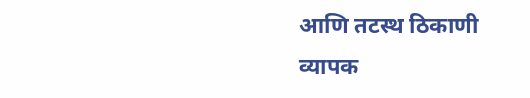आणि तटस्थ ठिकाणी व्यापक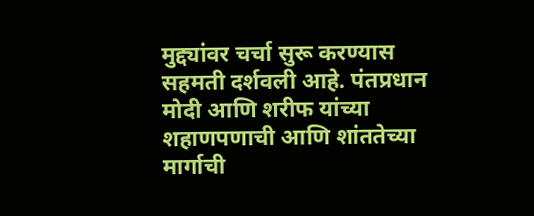मुद्द्यांवर चर्चा सुरू करण्यास सहमती दर्शवली आहे. पंतप्रधान मोदी आणि शरीफ यांच्या शहाणपणाची आणि शांततेच्या मार्गाची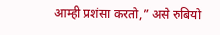आम्ही प्रशंसा करतो,” असे रुबियो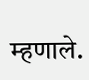म्हणाले.